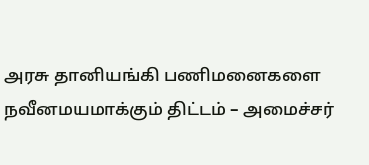அரசு தானியங்கி பணிமனைகளை நவீனமயமாக்கும் திட்டம் – அமைச்சர்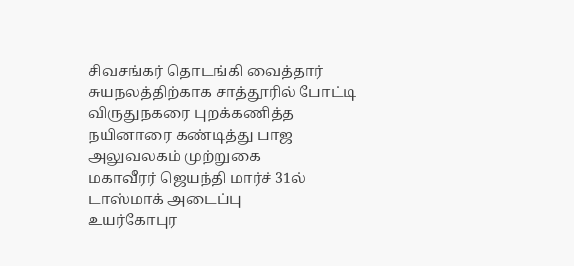சிவசங்கர் தொடங்கி வைத்தார்
சுயநலத்திற்காக சாத்தூரில் போட்டி விருதுநகரை புறக்கணித்த நயினாரை கண்டித்து பாஜ அலுவலகம் முற்றுகை
மகாவீரர் ஜெயந்தி மார்ச் 31ல் டாஸ்மாக் அடைப்பு
உயர்கோபுர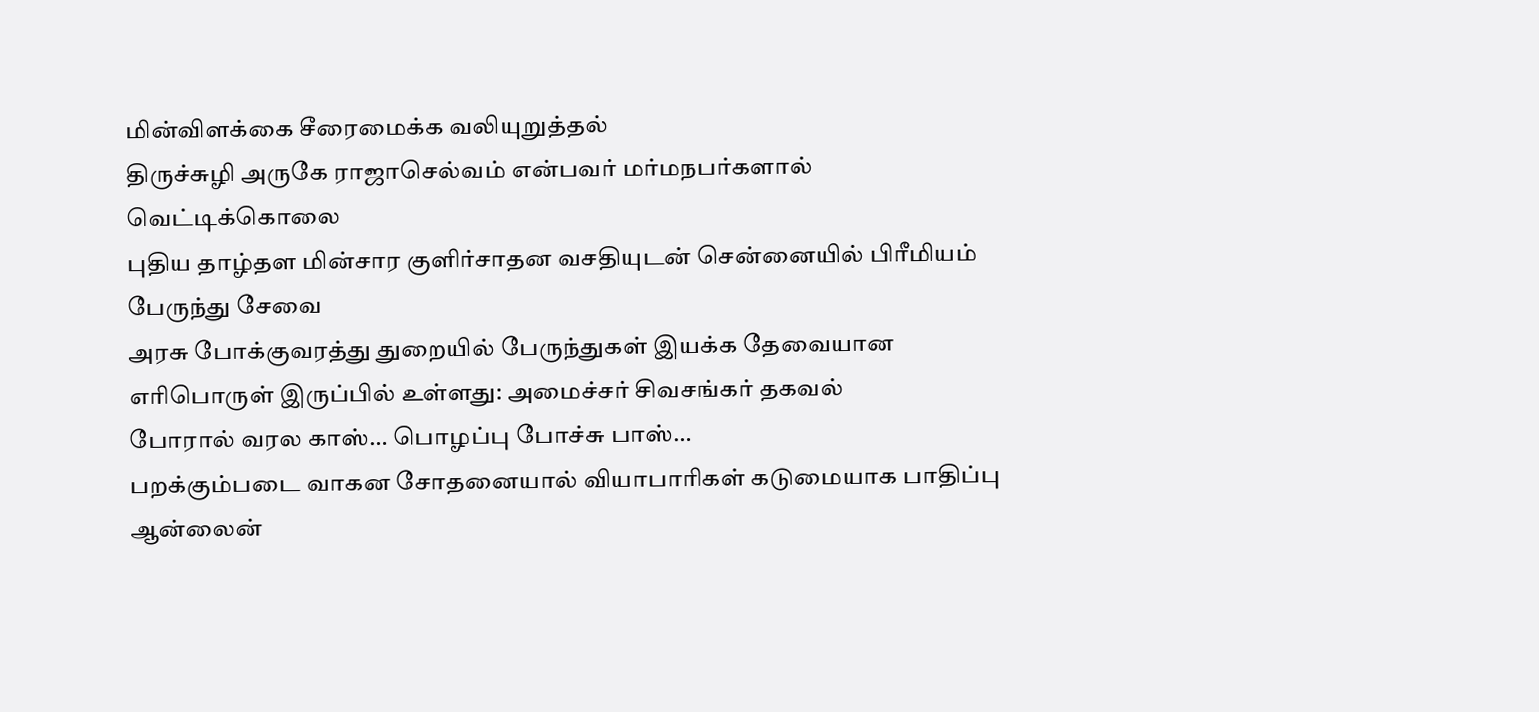மின்விளக்கை சீரைமைக்க வலியுறுத்தல்
திருச்சுழி அருகே ராஜாசெல்வம் என்பவர் மர்மநபர்களால் வெட்டிக்கொலை
புதிய தாழ்தள மின்சார குளிர்சாதன வசதியுடன் சென்னையில் பிரீமியம் பேருந்து சேவை
அரசு போக்குவரத்து துறையில் பேருந்துகள் இயக்க தேவையான எரிபொருள் இருப்பில் உள்ளது: அமைச்சர் சிவசங்கர் தகவல்
போரால் வரல காஸ்… பொழப்பு போச்சு பாஸ்…
பறக்கும்படை வாகன சோதனையால் வியாபாரிகள் கடுமையாக பாதிப்பு
ஆன்லைன்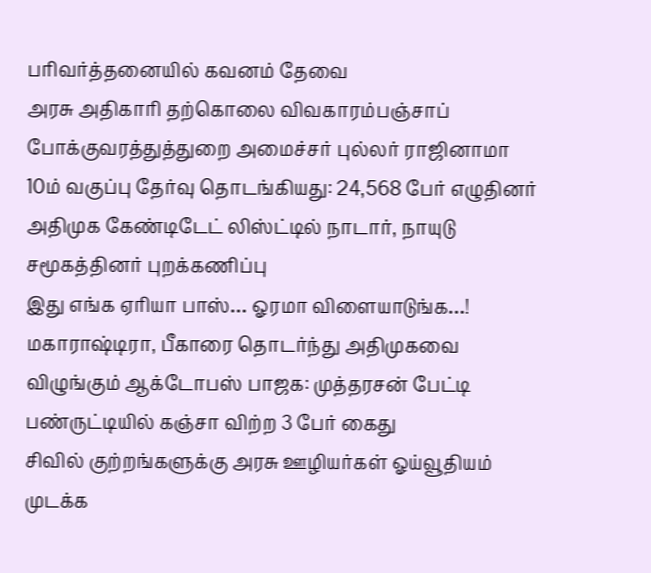பரிவர்த்தனையில் கவனம் தேவை
அரசு அதிகாரி தற்கொலை விவகாரம்பஞ்சாப் போக்குவரத்துத்துறை அமைச்சர் புல்லர் ராஜினாமா
10ம் வகுப்பு தேர்வு தொடங்கியது: 24,568 பேர் எழுதினர்
அதிமுக கேண்டிடேட் லிஸ்ட்டில் நாடார், நாயுடு சமூகத்தினர் புறக்கணிப்பு
இது எங்க ஏரியா பாஸ்… ஓரமா விளையாடுங்க…!
மகாராஷ்டிரா, பீகாரை தொடர்ந்து அதிமுகவை விழுங்கும் ஆக்டோபஸ் பாஜக: முத்தரசன் பேட்டி
பண்ருட்டியில் கஞ்சா விற்ற 3 பேர் கைது
சிவில் குற்றங்களுக்கு அரசு ஊழியர்கள் ஓய்வூதியம் முடக்க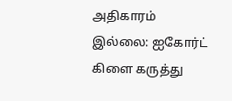அதிகாரம் இல்லை: ஐகோர்ட் கிளை கருத்து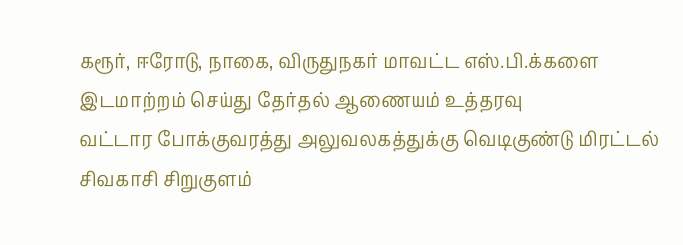கரூர், ஈரோடு, நாகை, விருதுநகர் மாவட்ட எஸ்.பி.க்களை இடமாற்றம் செய்து தேர்தல் ஆணையம் உத்தரவு
வட்டார போக்குவரத்து அலுவலகத்துக்கு வெடிகுண்டு மிரட்டல்
சிவகாசி சிறுகுளம்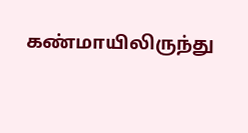கண்மாயிலிருந்து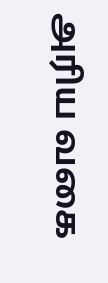அரிய வகை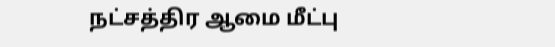நட்சத்திர ஆமை மீட்பு